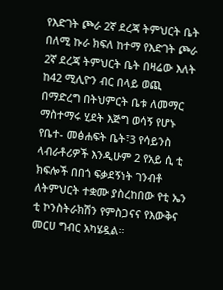የእድገት ጮራ 2ኛ ደረጃ ትምህርት ቤት
በለሚ ኩራ ክፍለ ከተማ የእድገት ጮራ 2ኛ ደረጃ ትምህርት ቤት በዛሬው እለት ከ42 ሚሊዮን ብር በላይ ወጪ በማድረግ በትህምርት ቤቱ ለመማር ማስተማሩ ሂደት እጅግ ወሳኝ የሆኑ የቤተ- መፅሐፍት ቤት፣3 የሳይንስ ላብራቶሪዎች እንዲሁም 2 የአይ ሲ ቲ ክፍሎች በበጎ ፍቃደኝነት ገንብቶ ለትምህርት ተቋሙ ያስረከበው የቲ ኤን ቲ ኮንስትራክሽን የምስጋናና የእውቅና መርሀ ግብር አካሄዷል።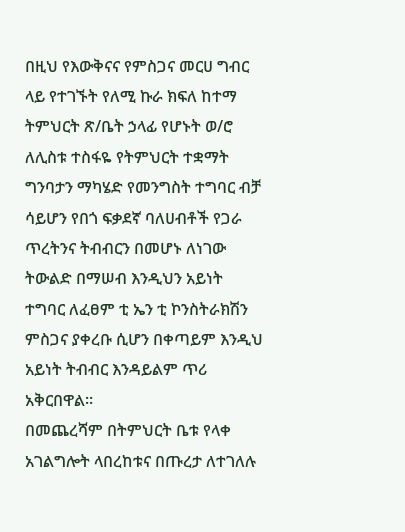በዚህ የእውቅናና የምስጋና መርሀ ግብር ላይ የተገኙት የለሚ ኩራ ክፍለ ከተማ ትምህርት ጽ/ቤት ኃላፊ የሆኑት ወ/ሮ ለሊስቱ ተስፋዬ የትምህርት ተቋማት ግንባታን ማካሄድ የመንግስት ተግባር ብቻ ሳይሆን የበጎ ፍቃደኛ ባለሀብቶች የጋራ ጥረትንና ትብብርን በመሆኑ ለነገው ትውልድ በማሠብ እንዲህን አይነት ተግባር ለፈፀም ቲ ኤን ቲ ኮንስትራክሽን ምስጋና ያቀረቡ ሲሆን በቀጣይም እንዲህ አይነት ትብብር እንዳይልም ጥሪ አቅርበዋል።
በመጨረሻም በትምህርት ቤቱ የላቀ አገልግሎት ላበረከቱና በጡረታ ለተገለሉ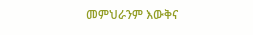መምህራንም እውቅና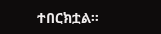ተበርክቷል።